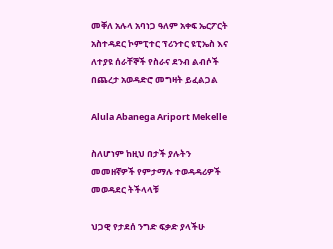መቐለ አሉላ አባነጋ ዓለም አቀፍ ኤርፖርት አስተዳደር ኮምፒተር ፕሪንተር ዩፒኤስ እና ለተያዩ ሰራቸኞች የስራና ደንብ ልብሶች በጨረታ አወዳድሮ መግዛት ይፈልጋል

Alula Abanega Ariport Mekelle

ስለሆነም ከዚህ በታች ያሉትን መመዘኛዎች የምታማሉ ተወዳዳሪዎች መወዳደር ትችላላቹ

ህጋዊ የታደሰ ንግድ ፍቃድ ያላችሁ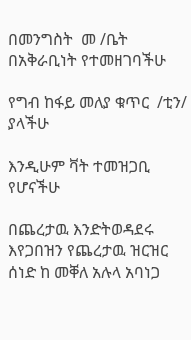በመንግስት  መ /ቤት በአቅራቢነት የተመዘገባችሁ

የግብ ከፋይ መለያ ቁጥር  /ቲን/ ያላችሁ

እንዲሁም ቫት ተመዝጋቢ የሆናችሁ

በጨረታዉ እንድትወዳደሩ እየጋበዝን የጨረታዉ ዝርዝር ሰነድ ከ መቐለ አሉላ አባነጋ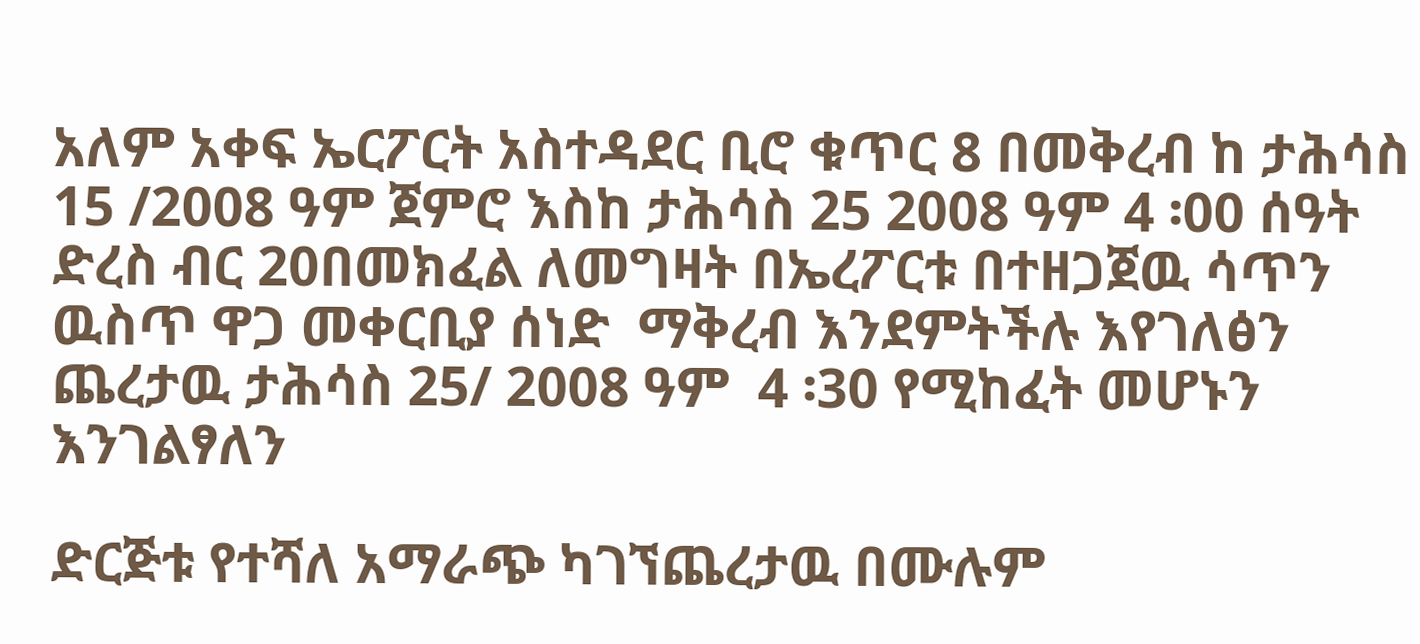አለም አቀፍ ኤርፖርት አስተዳደር ቢሮ ቁጥር 8 በመቅረብ ከ ታሕሳስ 15 /2008 ዓም ጀምሮ እስከ ታሕሳስ 25 2008 ዓም 4 ፡00 ሰዓት ድረስ ብር 20በመክፈል ለመግዛት በኤረፖርቱ በተዘጋጀዉ ሳጥን ዉስጥ ዋጋ መቀርቢያ ሰነድ  ማቅረብ እንደምትችሉ እየገለፅን ጨረታዉ ታሕሳስ 25/ 2008 ዓም  4 ፡30 የሚከፈት መሆኑን እንገልፃለን

ድርጅቱ የተሻለ አማራጭ ካገኘጨረታዉ በሙሉም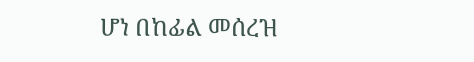ሆነ በከፊል መሰረዝ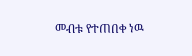መብቱ የተጠበቀ ነዉ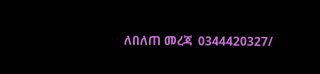ለበለጠ መረጃ  0344420327/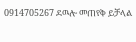0914705267 ደዉሎ መጠየቅ ይቻላል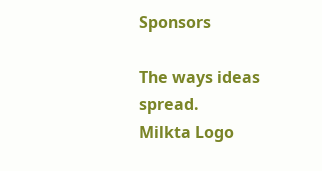Sponsors

The ways ideas spread.
Milkta Logo